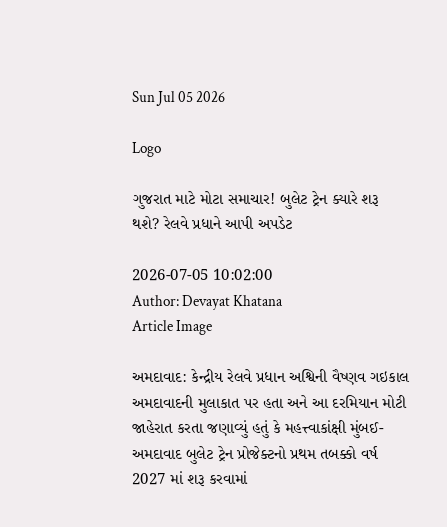Sun Jul 05 2026

Logo

ગુજરાત માટે મોટા સમાચાર! બુલેટ ટ્રેન ક્યારે શરૂ થશે? રેલવે પ્રધાને આપી અપડેટ

2026-07-05 10:02:00
Author: Devayat Khatana
Article Image

અમદાવાદ: કેન્દ્રીય રેલવે પ્રધાન અશ્વિની વૈષ્ણવ ગઇકાલ અમદાવાદની મુલાકાત પર હતા અને આ દરમિયાન મોટી જાહેરાત કરતા જણાવ્યું હતું કે મહત્ત્વાકાંક્ષી મુંબઈ-અમદાવાદ બુલેટ ટ્રેન પ્રોજેક્ટનો પ્રથમ તબક્કો વર્ષ 2027 માં શરૂ કરવામાં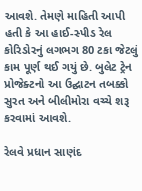આવશે. તેમણે માહિતી આપી હતી કે આ હાઈ-સ્પીડ રેલ કોરિડોરનું લગભગ 80 ટકા જેટલું કામ પૂર્ણ થઈ ગયું છે. બુલેટ ટ્રેન પ્રોજેક્ટનો આ ઉદ્ઘાટન તબક્કો સુરત અને બીલીમોરા વચ્ચે શરૂ કરવામાં આવશે.

રેલવે પ્રધાન સાણંદ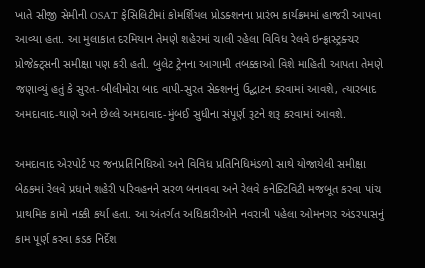ખાતે સીજી સેમીની OSAT ફેસિલિટીમાં કોમર્શિયલ પ્રોડક્શનના પ્રારંભ કાર્યક્રમમાં હાજરી આપવા આવ્યા હતા. આ મુલાકાત દરમિયાન તેમણે શહેરમાં ચાલી રહેલા વિવિધ રેલવે ઇન્ફ્રાસ્ટ્રક્ચર પ્રોજેક્ટ્સની સમીક્ષા પણ કરી હતી. બુલેટ ટ્રેનના આગામી તબક્કાઓ વિશે માહિતી આપતા તેમણે જણાવ્યું હતું કે સુરત-બીલીમોરા બાદ વાપી-સુરત સેક્શનનું ઉદ્ઘાટન કરવામાં આવશે, ત્યારબાદ અમદાવાદ-થાણે અને છેલ્લે અમદાવાદ-મુંબઈ સુધીના સંપૂર્ણ રૂટને શરૂ કરવામાં આવશે.

અમદાવાદ એરપોર્ટ પર જનપ્રતિનિધિઓ અને વિવિધ પ્રતિનિધિમંડળો સાથે યોજાયેલી સમીક્ષા બેઠકમાં રેલવે પ્રધાને શહેરી પરિવહનને સરળ બનાવવા અને રેલવે કનેક્ટિવિટી મજબૂત કરવા પાંચ પ્રાથમિક કામો નક્કી કર્યા હતા. આ અંતર્ગત અધિકારીઓને નવરાત્રી પહેલા ઓમનગર અંડરપાસનું કામ પૂર્ણ કરવા કડક નિર્દેશ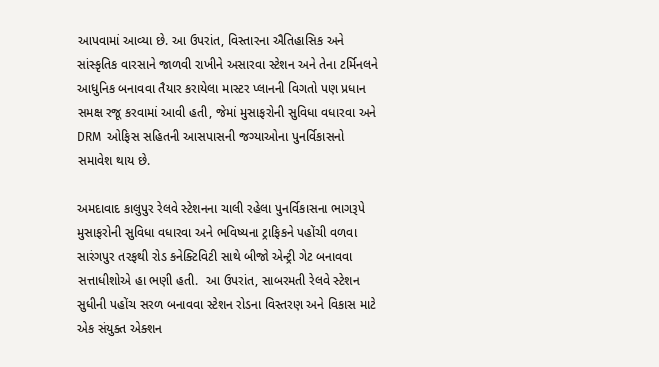આપવામાં આવ્યા છે. આ ઉપરાંત, વિસ્તારના ઐતિહાસિક અને સાંસ્કૃતિક વારસાને જાળવી રાખીને અસારવા સ્ટેશન અને તેના ટર્મિનલને આધુનિક બનાવવા તૈયાર કરાયેલા માસ્ટર પ્લાનની વિગતો પણ પ્રધાન સમક્ષ રજૂ કરવામાં આવી હતી, જેમાં મુસાફરોની સુવિધા વધારવા અને DRM  ઓફિસ સહિતની આસપાસની જગ્યાઓના પુનર્વિકાસનો સમાવેશ થાય છે.

અમદાવાદ કાલુપુર રેલવે સ્ટેશનના ચાલી રહેલા પુનર્વિકાસના ભાગરૂપે મુસાફરોની સુવિધા વધારવા અને ભવિષ્યના ટ્રાફિકને પહોંચી વળવા સારંગપુર તરફથી રોડ કનેક્ટિવિટી સાથે બીજો એન્ટ્રી ગેટ બનાવવા સત્તાધીશોએ હા ભણી હતી.  આ ઉપરાંત, સાબરમતી રેલવે સ્ટેશન સુધીની પહોંચ સરળ બનાવવા સ્ટેશન રોડના વિસ્તરણ અને વિકાસ માટે એક સંયુક્ત એક્શન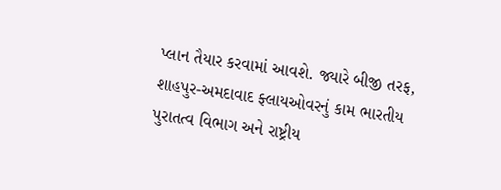પ્લાન તૈયાર કરવામાં આવશે. જ્યારે બીજી તરફ, શાહપુર-અમદાવાદ ફ્લાયઓવરનું કામ ભારતીય પુરાતત્વ વિભાગ અને રાષ્ટ્રીય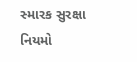સ્મારક સુરક્ષા નિયમો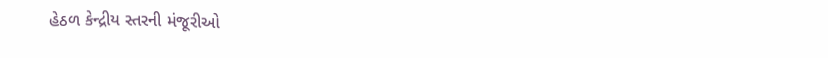હેઠળ કેન્દ્રીય સ્તરની મંજૂરીઓ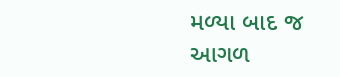મળ્યા બાદ જ આગળ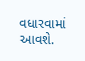વધારવામાં આવશે.